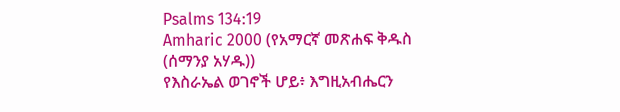Psalms 134:19
Amharic 2000 (የአማርኛ መጽሐፍ ቅዱስ (ሰማንያ አሃዱ))
የእስራኤል ወገኖች ሆይ፥ እግዚአብሔርን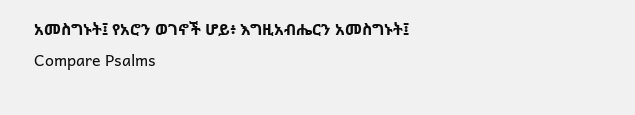አመስግኑት፤ የአሮን ወገኖች ሆይ፥ እግዚአብሔርን አመስግኑት፤
Compare Psalms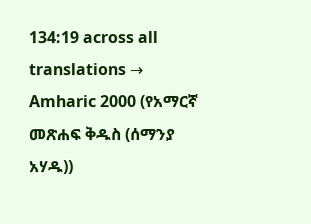134:19 across all translations →
Amharic 2000 (የአማርኛ መጽሐፍ ቅዱስ (ሰማንያ አሃዱ))